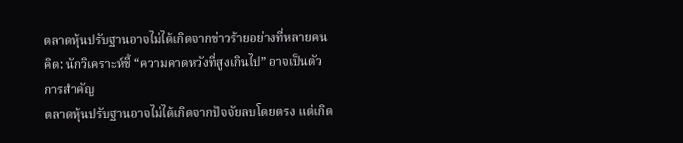ตลาดหุ้นปรับฐานอาจไม่ได้เกิดจากข่าวร้ายอย่างที่หลายคนคิด: นักวิเคราะห์ชี้ “ความคาดหวังที่สูงเกินไป” อาจเป็นตัวการสำคัญ
ตลาดหุ้นปรับฐานอาจไม่ได้เกิดจากปัจจัยลบโดยตรง แต่เกิด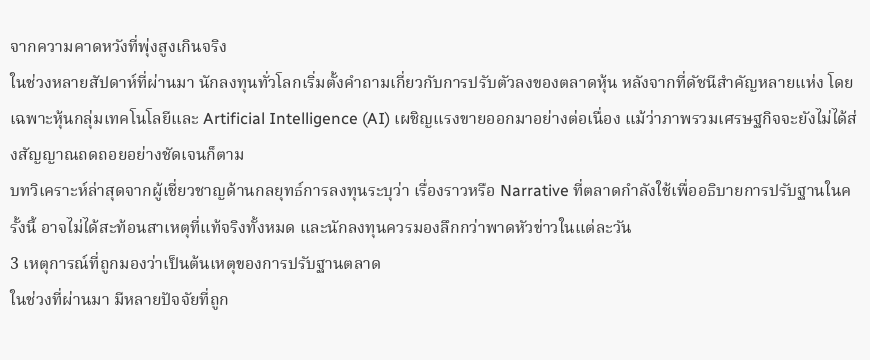จากความคาดหวังที่พุ่งสูงเกินจริง
ในช่วงหลายสัปดาห์ที่ผ่านมา นักลงทุนทั่วโลกเริ่มตั้งคำถามเกี่ยวกับการปรับตัวลงของตลาดหุ้น หลังจากที่ดัชนีสำคัญหลายแห่ง โดยเฉพาะหุ้นกลุ่มเทคโนโลยีและ Artificial Intelligence (AI) เผชิญแรงขายออกมาอย่างต่อเนื่อง แม้ว่าภาพรวมเศรษฐกิจจะยังไม่ได้ส่งสัญญาณถดถอยอย่างชัดเจนก็ตาม
บทวิเคราะห์ล่าสุดจากผู้เชี่ยวชาญด้านกลยุทธ์การลงทุนระบุว่า เรื่องราวหรือ Narrative ที่ตลาดกำลังใช้เพื่ออธิบายการปรับฐานในครั้งนี้ อาจไม่ได้สะท้อนสาเหตุที่แท้จริงทั้งหมด และนักลงทุนควรมองลึกกว่าพาดหัวข่าวในแต่ละวัน
3 เหตุการณ์ที่ถูกมองว่าเป็นต้นเหตุของการปรับฐานตลาด
ในช่วงที่ผ่านมา มีหลายปัจจัยที่ถูก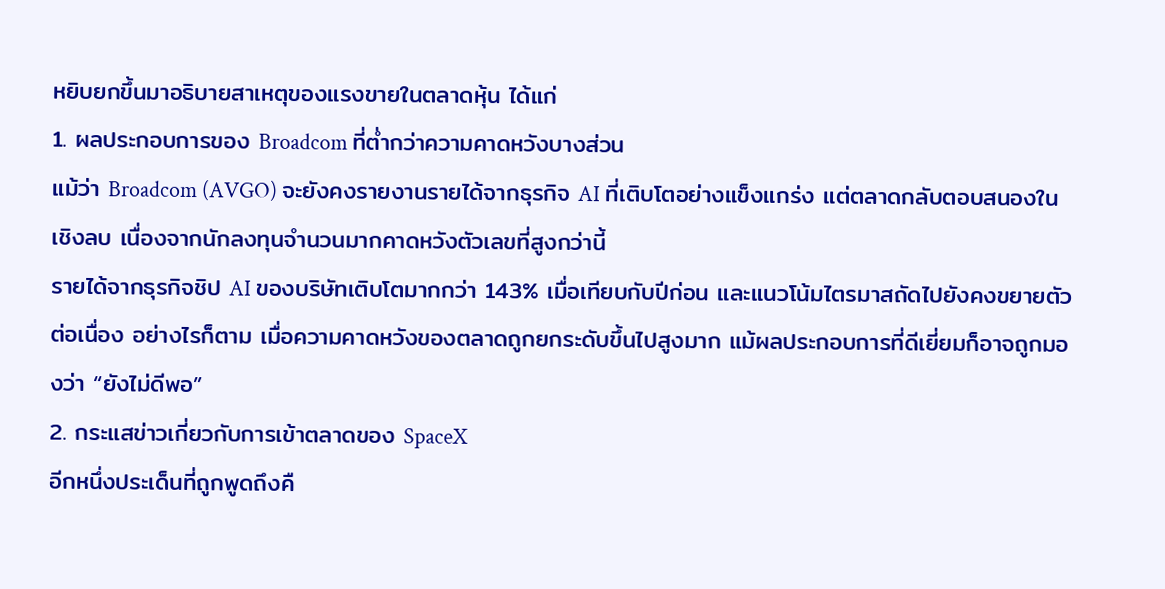หยิบยกขึ้นมาอธิบายสาเหตุของแรงขายในตลาดหุ้น ได้แก่
1. ผลประกอบการของ Broadcom ที่ต่ำกว่าความคาดหวังบางส่วน
แม้ว่า Broadcom (AVGO) จะยังคงรายงานรายได้จากธุรกิจ AI ที่เติบโตอย่างแข็งแกร่ง แต่ตลาดกลับตอบสนองในเชิงลบ เนื่องจากนักลงทุนจำนวนมากคาดหวังตัวเลขที่สูงกว่านี้
รายได้จากธุรกิจชิป AI ของบริษัทเติบโตมากกว่า 143% เมื่อเทียบกับปีก่อน และแนวโน้มไตรมาสถัดไปยังคงขยายตัวต่อเนื่อง อย่างไรก็ตาม เมื่อความคาดหวังของตลาดถูกยกระดับขึ้นไปสูงมาก แม้ผลประกอบการที่ดีเยี่ยมก็อาจถูกมองว่า “ยังไม่ดีพอ”
2. กระแสข่าวเกี่ยวกับการเข้าตลาดของ SpaceX
อีกหนึ่งประเด็นที่ถูกพูดถึงคื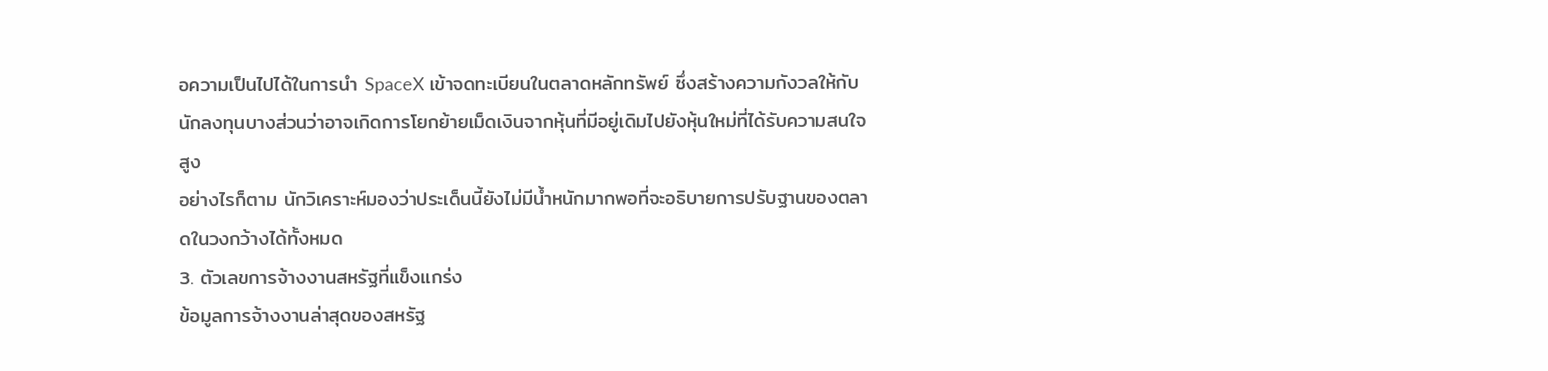อความเป็นไปได้ในการนำ SpaceX เข้าจดทะเบียนในตลาดหลักทรัพย์ ซึ่งสร้างความกังวลให้กับนักลงทุนบางส่วนว่าอาจเกิดการโยกย้ายเม็ดเงินจากหุ้นที่มีอยู่เดิมไปยังหุ้นใหม่ที่ได้รับความสนใจสูง
อย่างไรก็ตาม นักวิเคราะห์มองว่าประเด็นนี้ยังไม่มีน้ำหนักมากพอที่จะอธิบายการปรับฐานของตลาดในวงกว้างได้ทั้งหมด
3. ตัวเลขการจ้างงานสหรัฐที่แข็งแกร่ง
ข้อมูลการจ้างงานล่าสุดของสหรัฐ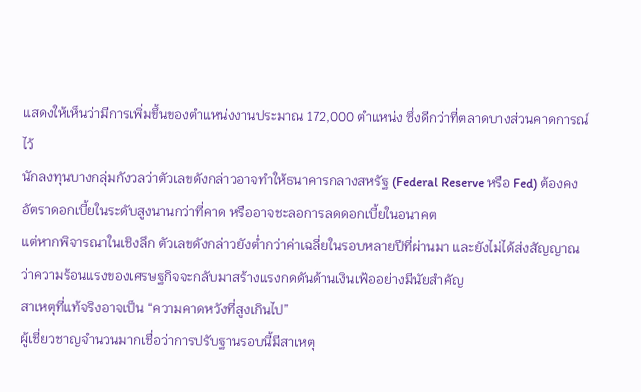แสดงให้เห็นว่ามีการเพิ่มขึ้นของตำแหน่งงานประมาณ 172,000 ตำแหน่ง ซึ่งดีกว่าที่ตลาดบางส่วนคาดการณ์ไว้
นักลงทุนบางกลุ่มกังวลว่าตัวเลขดังกล่าวอาจทำให้ธนาคารกลางสหรัฐ (Federal Reserve หรือ Fed) ต้องคงอัตราดอกเบี้ยในระดับสูงนานกว่าที่คาด หรืออาจชะลอการลดดอกเบี้ยในอนาคต
แต่หากพิจารณาในเชิงลึก ตัวเลขดังกล่าวยังต่ำกว่าค่าเฉลี่ยในรอบหลายปีที่ผ่านมา และยังไม่ได้ส่งสัญญาณว่าความร้อนแรงของเศรษฐกิจจะกลับมาสร้างแรงกดดันด้านเงินเฟ้ออย่างมีนัยสำคัญ
สาเหตุที่แท้จริงอาจเป็น “ความคาดหวังที่สูงเกินไป”
ผู้เชี่ยวชาญจำนวนมากเชื่อว่าการปรับฐานรอบนี้มีสาเหตุ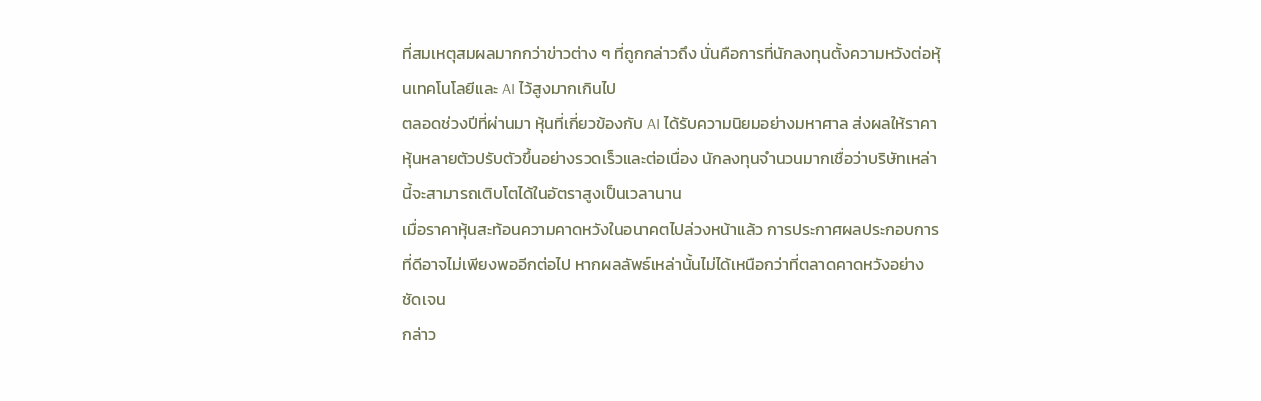ที่สมเหตุสมผลมากกว่าข่าวต่าง ๆ ที่ถูกกล่าวถึง นั่นคือการที่นักลงทุนตั้งความหวังต่อหุ้นเทคโนโลยีและ AI ไว้สูงมากเกินไป
ตลอดช่วงปีที่ผ่านมา หุ้นที่เกี่ยวข้องกับ AI ได้รับความนิยมอย่างมหาศาล ส่งผลให้ราคาหุ้นหลายตัวปรับตัวขึ้นอย่างรวดเร็วและต่อเนื่อง นักลงทุนจำนวนมากเชื่อว่าบริษัทเหล่านี้จะสามารถเติบโตได้ในอัตราสูงเป็นเวลานาน
เมื่อราคาหุ้นสะท้อนความคาดหวังในอนาคตไปล่วงหน้าแล้ว การประกาศผลประกอบการที่ดีอาจไม่เพียงพออีกต่อไป หากผลลัพธ์เหล่านั้นไม่ได้เหนือกว่าที่ตลาดคาดหวังอย่างชัดเจน
กล่าว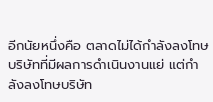อีกนัยหนึ่งคือ ตลาดไม่ได้กำลังลงโทษบริษัทที่มีผลการดำเนินงานแย่ แต่กำลังลงโทษบริษัท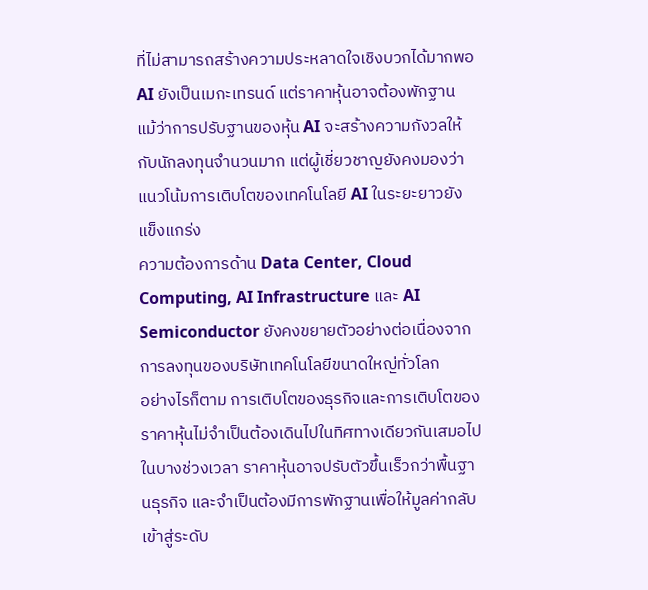ที่ไม่สามารถสร้างความประหลาดใจเชิงบวกได้มากพอ
AI ยังเป็นเมกะเทรนด์ แต่ราคาหุ้นอาจต้องพักฐาน
แม้ว่าการปรับฐานของหุ้น AI จะสร้างความกังวลให้กับนักลงทุนจำนวนมาก แต่ผู้เชี่ยวชาญยังคงมองว่าแนวโน้มการเติบโตของเทคโนโลยี AI ในระยะยาวยังแข็งแกร่ง
ความต้องการด้าน Data Center, Cloud Computing, AI Infrastructure และ AI Semiconductor ยังคงขยายตัวอย่างต่อเนื่องจากการลงทุนของบริษัทเทคโนโลยีขนาดใหญ่ทั่วโลก
อย่างไรก็ตาม การเติบโตของธุรกิจและการเติบโตของราคาหุ้นไม่จำเป็นต้องเดินไปในทิศทางเดียวกันเสมอไป
ในบางช่วงเวลา ราคาหุ้นอาจปรับตัวขึ้นเร็วกว่าพื้นฐานธุรกิจ และจำเป็นต้องมีการพักฐานเพื่อให้มูลค่ากลับเข้าสู่ระดับ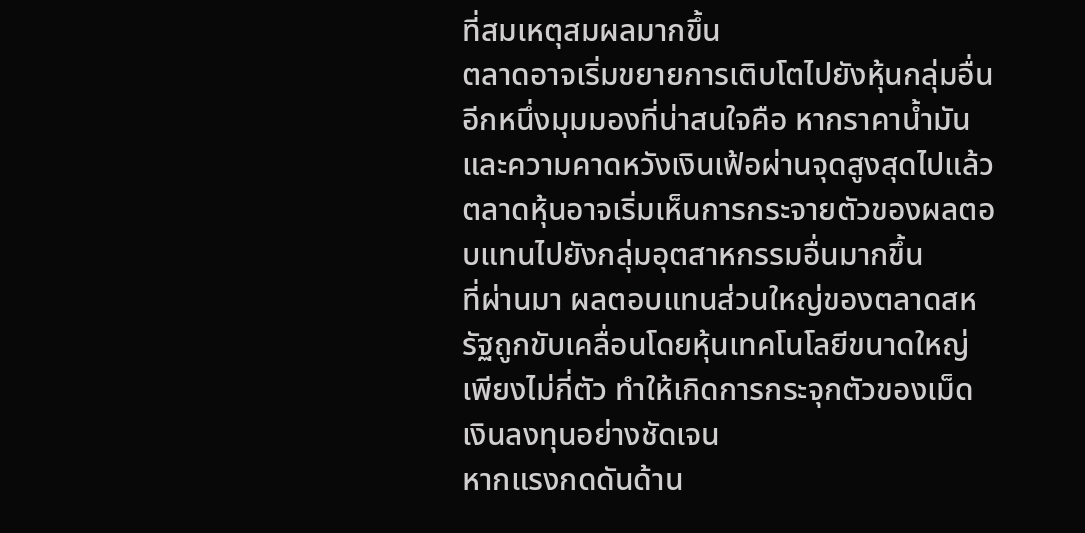ที่สมเหตุสมผลมากขึ้น
ตลาดอาจเริ่มขยายการเติบโตไปยังหุ้นกลุ่มอื่น
อีกหนึ่งมุมมองที่น่าสนใจคือ หากราคาน้ำมันและความคาดหวังเงินเฟ้อผ่านจุดสูงสุดไปแล้ว ตลาดหุ้นอาจเริ่มเห็นการกระจายตัวของผลตอบแทนไปยังกลุ่มอุตสาหกรรมอื่นมากขึ้น
ที่ผ่านมา ผลตอบแทนส่วนใหญ่ของตลาดสหรัฐถูกขับเคลื่อนโดยหุ้นเทคโนโลยีขนาดใหญ่เพียงไม่กี่ตัว ทำให้เกิดการกระจุกตัวของเม็ดเงินลงทุนอย่างชัดเจน
หากแรงกดดันด้าน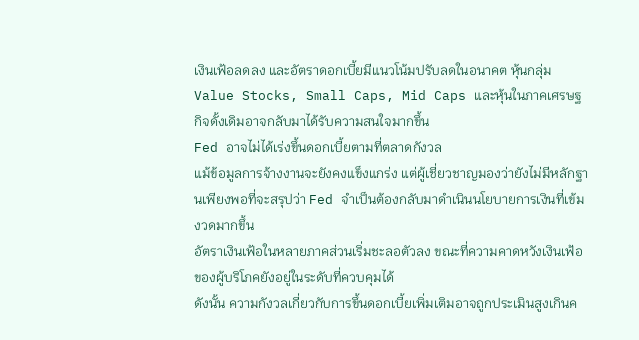เงินเฟ้อลดลง และอัตราดอกเบี้ยมีแนวโน้มปรับลดในอนาคต หุ้นกลุ่ม Value Stocks, Small Caps, Mid Caps และหุ้นในภาคเศรษฐกิจดั้งเดิมอาจกลับมาได้รับความสนใจมากขึ้น
Fed อาจไม่ได้เร่งขึ้นดอกเบี้ยตามที่ตลาดกังวล
แม้ข้อมูลการจ้างงานจะยังคงแข็งแกร่ง แต่ผู้เชี่ยวชาญมองว่ายังไม่มีหลักฐานเพียงพอที่จะสรุปว่า Fed จำเป็นต้องกลับมาดำเนินนโยบายการเงินที่เข้มงวดมากขึ้น
อัตราเงินเฟ้อในหลายภาคส่วนเริ่มชะลอตัวลง ขณะที่ความคาดหวังเงินเฟ้อของผู้บริโภคยังอยู่ในระดับที่ควบคุมได้
ดังนั้น ความกังวลเกี่ยวกับการขึ้นดอกเบี้ยเพิ่มเติมอาจถูกประเมินสูงเกินค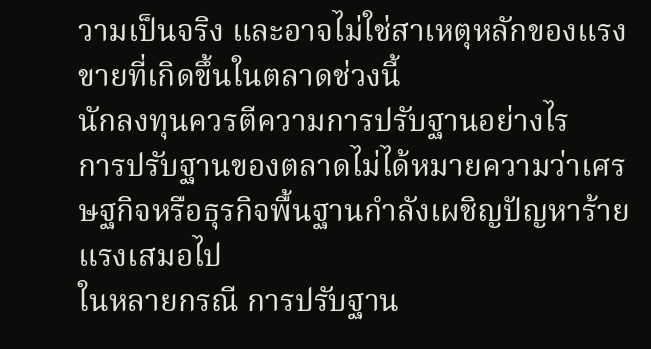วามเป็นจริง และอาจไม่ใช่สาเหตุหลักของแรงขายที่เกิดขึ้นในตลาดช่วงนี้
นักลงทุนควรตีความการปรับฐานอย่างไร
การปรับฐานของตลาดไม่ได้หมายความว่าเศรษฐกิจหรือธุรกิจพื้นฐานกำลังเผชิญปัญหาร้ายแรงเสมอไป
ในหลายกรณี การปรับฐาน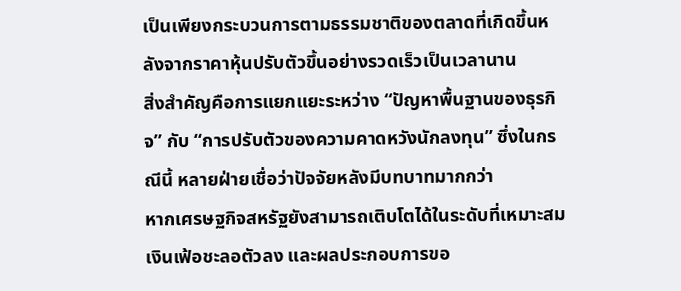เป็นเพียงกระบวนการตามธรรมชาติของตลาดที่เกิดขึ้นหลังจากราคาหุ้นปรับตัวขึ้นอย่างรวดเร็วเป็นเวลานาน
สิ่งสำคัญคือการแยกแยะระหว่าง “ปัญหาพื้นฐานของธุรกิจ” กับ “การปรับตัวของความคาดหวังนักลงทุน” ซึ่งในกรณีนี้ หลายฝ่ายเชื่อว่าปัจจัยหลังมีบทบาทมากกว่า
หากเศรษฐกิจสหรัฐยังสามารถเติบโตได้ในระดับที่เหมาะสม เงินเฟ้อชะลอตัวลง และผลประกอบการขอ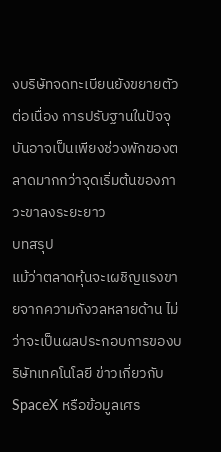งบริษัทจดทะเบียนยังขยายตัวต่อเนื่อง การปรับฐานในปัจจุบันอาจเป็นเพียงช่วงพักของตลาดมากกว่าจุดเริ่มต้นของภาวะขาลงระยะยาว
บทสรุป
แม้ว่าตลาดหุ้นจะเผชิญแรงขายจากความกังวลหลายด้าน ไม่ว่าจะเป็นผลประกอบการของบริษัทเทคโนโลยี ข่าวเกี่ยวกับ SpaceX หรือข้อมูลเศร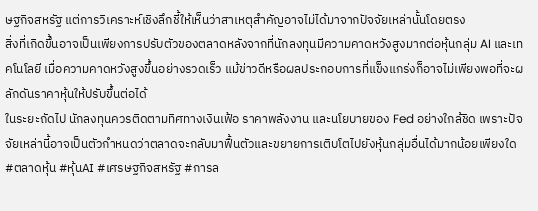ษฐกิจสหรัฐ แต่การวิเคราะห์เชิงลึกชี้ให้เห็นว่าสาเหตุสำคัญอาจไม่ได้มาจากปัจจัยเหล่านั้นโดยตรง
สิ่งที่เกิดขึ้นอาจเป็นเพียงการปรับตัวของตลาดหลังจากที่นักลงทุนมีความคาดหวังสูงมากต่อหุ้นกลุ่ม AI และเทคโนโลยี เมื่อความคาดหวังสูงขึ้นอย่างรวดเร็ว แม้ข่าวดีหรือผลประกอบการที่แข็งแกร่งก็อาจไม่เพียงพอที่จะผลักดันราคาหุ้นให้ปรับขึ้นต่อได้
ในระยะถัดไป นักลงทุนควรติดตามทิศทางเงินเฟ้อ ราคาพลังงาน และนโยบายของ Fed อย่างใกล้ชิด เพราะปัจจัยเหล่านี้อาจเป็นตัวกำหนดว่าตลาดจะกลับมาฟื้นตัวและขยายการเติบโตไปยังหุ้นกลุ่มอื่นได้มากน้อยเพียงใด
#ตลาดหุ้น #หุ้นAI #เศรษฐกิจสหรัฐ #การล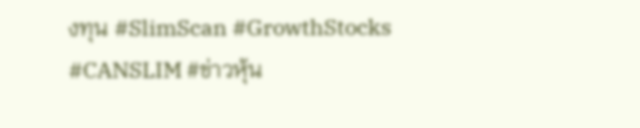งทุน #SlimScan #GrowthStocks #CANSLIM #ข่าวหุ้น